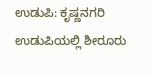ಉಡುಪಿ: ಕೃಷ್ಣನಗರಿ ಉಡುಪಿಯಲ್ಲಿ ಶೀರೂರು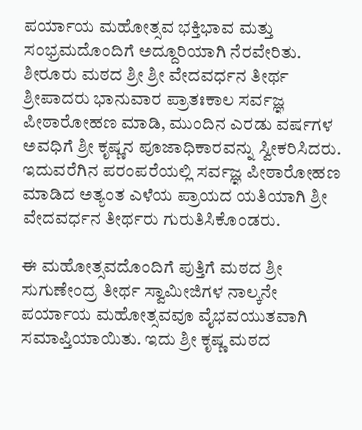ಪರ್ಯಾಯ ಮಹೋತ್ಸವ ಭಕ್ತಿಭಾವ ಮತ್ತು ಸಂಭ್ರಮದೊಂದಿಗೆ ಅದ್ದೂರಿಯಾಗಿ ನೆರವೇರಿತು. ಶೀರೂರು ಮಠದ ಶ್ರೀ ಶ್ರೀ ವೇದವರ್ಧನ ತೀರ್ಥ ಶ್ರೀಪಾದರು ಭಾನುವಾರ ಪ್ರಾತಃಕಾಲ ಸರ್ವಜ್ಞ ಪೀಠಾರೋಹಣ ಮಾಡಿ, ಮುಂದಿನ ಎರಡು ವರ್ಷಗಳ ಅವಧಿಗೆ ಶ್ರೀ ಕೃಷ್ಣನ ಪೂಜಾಧಿಕಾರವನ್ನು ಸ್ವೀಕರಿಸಿದರು. ಇದುವರೆಗಿನ ಪರಂಪರೆಯಲ್ಲಿ ಸರ್ವಜ್ಞ ಪೀಠಾರೋಹಣ ಮಾಡಿದ ಅತ್ಯಂತ ಎಳೆಯ ಪ್ರಾಯದ ಯತಿಯಾಗಿ ಶ್ರೀ ವೇದವರ್ಧನ ತೀರ್ಥರು ಗುರುತಿಸಿಕೊಂಡರು.

ಈ ಮಹೋತ್ಸವದೊಂದಿಗೆ ಪುತ್ತಿಗೆ ಮಠದ ಶ್ರೀ ಸುಗುಣೇಂದ್ರ ತೀರ್ಥ ಸ್ವಾಮೀಜಿಗಳ ನಾಲ್ಕನೇ ಪರ್ಯಾಯ ಮಹೋತ್ಸವವೂ ವೈಭವಯುತವಾಗಿ ಸಮಾಪ್ತಿಯಾಯಿತು. ಇದು ಶ್ರೀ ಕೃಷ್ಣ ಮಠದ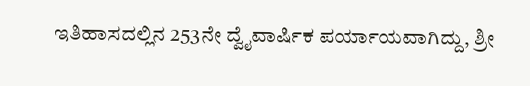ಇತಿಹಾಸದಲ್ಲಿನ 253ನೇ ದ್ವೈವಾರ್ಷಿಕ ಪರ್ಯಾಯವಾಗಿದ್ದು, ಶ್ರೀ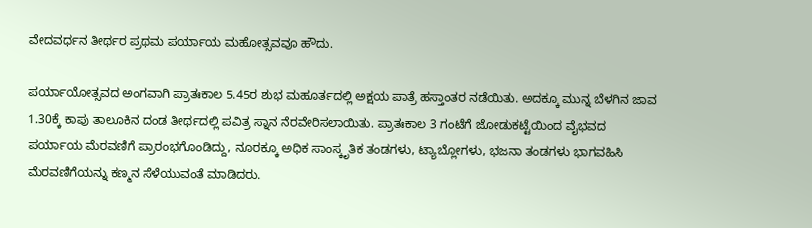ವೇದವರ್ಧನ ತೀರ್ಥರ ಪ್ರಥಮ ಪರ್ಯಾಯ ಮಹೋತ್ಸವವೂ ಹೌದು.

ಪರ್ಯಾಯೋತ್ಸವದ ಅಂಗವಾಗಿ ಪ್ರಾತಃಕಾಲ 5.45ರ ಶುಭ ಮಹೂರ್ತದಲ್ಲಿ ಅಕ್ಷಯ ಪಾತ್ರೆ ಹಸ್ತಾಂತರ ನಡೆಯಿತು. ಅದಕ್ಕೂ ಮುನ್ನ ಬೆಳಗಿನ ಜಾವ 1.30ಕ್ಕೆ ಕಾಪು ತಾಲೂಕಿನ ದಂಡ ತೀರ್ಥದಲ್ಲಿ ಪವಿತ್ರ ಸ್ನಾನ ನೆರವೇರಿಸಲಾಯಿತು. ಪ್ರಾತಃಕಾಲ 3 ಗಂಟೆಗೆ ಜೋಡುಕಟ್ಟೆಯಿಂದ ವೈಭವದ ಪರ್ಯಾಯ ಮೆರವಣಿಗೆ ಪ್ರಾರಂಭಗೊಂಡಿದ್ದು, ನೂರಕ್ಕೂ ಅಧಿಕ ಸಾಂಸ್ಕೃತಿಕ ತಂಡಗಳು, ಟ್ಯಾಬ್ಲೋಗಳು, ಭಜನಾ ತಂಡಗಳು ಭಾಗವಹಿಸಿ ಮೆರವಣಿಗೆಯನ್ನು ಕಣ್ಮನ ಸೆಳೆಯುವಂತೆ ಮಾಡಿದರು.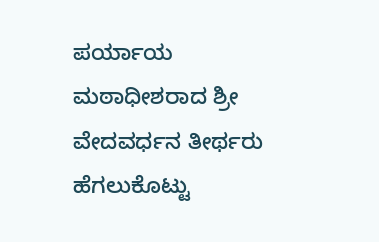ಪರ್ಯಾಯ ಮಠಾಧೀಶರಾದ ಶ್ರೀ ವೇದವರ್ಧನ ತೀರ್ಥರು ಹೆಗಲುಕೊಟ್ಟು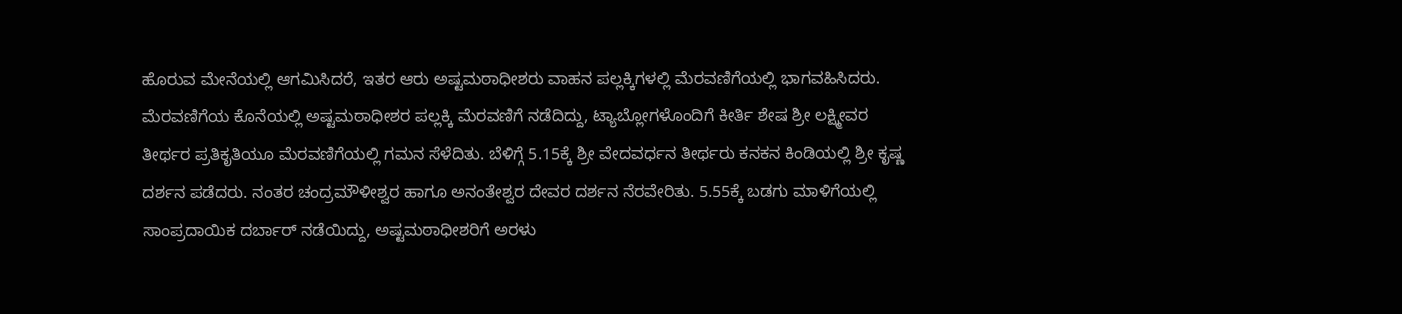ಹೊರುವ ಮೇನೆಯಲ್ಲಿ ಆಗಮಿಸಿದರೆ, ಇತರ ಆರು ಅಷ್ಟಮಠಾಧೀಶರು ವಾಹನ ಪಲ್ಲಕ್ಕಿಗಳಲ್ಲಿ ಮೆರವಣಿಗೆಯಲ್ಲಿ ಭಾಗವಹಿಸಿದರು. ಮೆರವಣಿಗೆಯ ಕೊನೆಯಲ್ಲಿ ಅಷ್ಟಮಠಾಧೀಶರ ಪಲ್ಲಕ್ಕಿ ಮೆರವಣಿಗೆ ನಡೆದಿದ್ದು, ಟ್ಯಾಬ್ಲೋಗಳೊಂದಿಗೆ ಕೀರ್ತಿ ಶೇಷ ಶ್ರೀ ಲಕ್ಷ್ಮೀವರ ತೀರ್ಥರ ಪ್ರತಿಕೃತಿಯೂ ಮೆರವಣಿಗೆಯಲ್ಲಿ ಗಮನ ಸೆಳೆದಿತು. ಬೆಳಿಗ್ಗೆ 5.15ಕ್ಕೆ ಶ್ರೀ ವೇದವರ್ಧನ ತೀರ್ಥರು ಕನಕನ ಕಿಂಡಿಯಲ್ಲಿ ಶ್ರೀ ಕೃಷ್ಣ ದರ್ಶನ ಪಡೆದರು. ನಂತರ ಚಂದ್ರಮೌಳೀಶ್ವರ ಹಾಗೂ ಅನಂತೇಶ್ವರ ದೇವರ ದರ್ಶನ ನೆರವೇರಿತು. 5.55ಕ್ಕೆ ಬಡಗು ಮಾಳಿಗೆಯಲ್ಲಿ ಸಾಂಪ್ರದಾಯಿಕ ದರ್ಬಾರ್ ನಡೆಯಿದ್ದು, ಅಷ್ಟಮಠಾಧೀಶರಿಗೆ ಅರಳು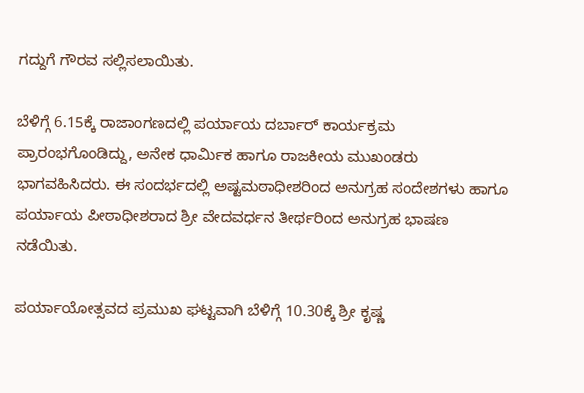ಗದ್ದುಗೆ ಗೌರವ ಸಲ್ಲಿಸಲಾಯಿತು.

ಬೆಳಿಗ್ಗೆ 6.15ಕ್ಕೆ ರಾಜಾಂಗಣದಲ್ಲಿ ಪರ್ಯಾಯ ದರ್ಬಾರ್ ಕಾರ್ಯಕ್ರಮ ಪ್ರಾರಂಭಗೊಂಡಿದ್ದು, ಅನೇಕ ಧಾರ್ಮಿಕ ಹಾಗೂ ರಾಜಕೀಯ ಮುಖಂಡರು ಭಾಗವಹಿಸಿದರು. ಈ ಸಂದರ್ಭದಲ್ಲಿ ಅಷ್ಟಮಠಾಧೀಶರಿಂದ ಅನುಗ್ರಹ ಸಂದೇಶಗಳು ಹಾಗೂ ಪರ್ಯಾಯ ಪೀಠಾಧೀಶರಾದ ಶ್ರೀ ವೇದವರ್ಧನ ತೀರ್ಥರಿಂದ ಅನುಗ್ರಹ ಭಾಷಣ ನಡೆಯಿತು.

ಪರ್ಯಾಯೋತ್ಸವದ ಪ್ರಮುಖ ಘಟ್ಟವಾಗಿ ಬೆಳಿಗ್ಗೆ 10.30ಕ್ಕೆ ಶ್ರೀ ಕೃಷ್ಣ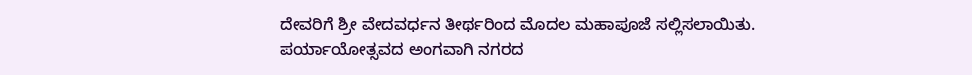ದೇವರಿಗೆ ಶ್ರೀ ವೇದವರ್ಧನ ತೀರ್ಥರಿಂದ ಮೊದಲ ಮಹಾಪೂಜೆ ಸಲ್ಲಿಸಲಾಯಿತು. ಪರ್ಯಾಯೋತ್ಸವದ ಅಂಗವಾಗಿ ನಗರದ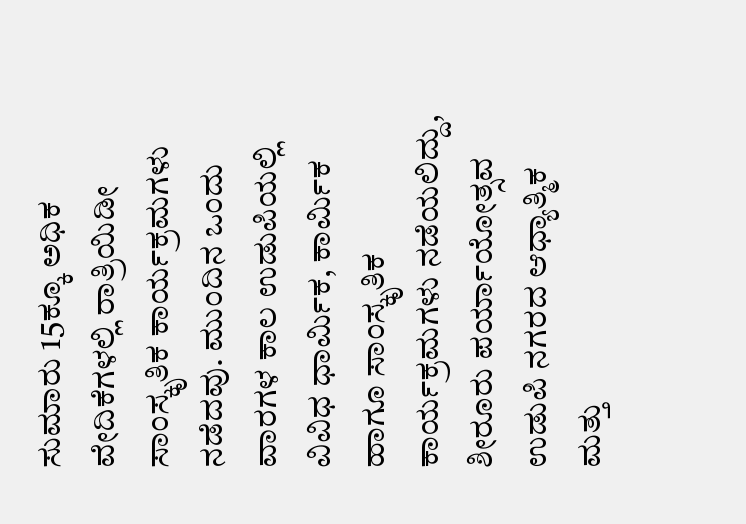ಸುಮಾರು 15ಕ್ಕೂ ಅಧಿಕ ವೇದಿಕೆಗಳಲ್ಲಿ ರಾತ್ರಿಯಿಡೀ ಸಾಂಸ್ಕೃತಿಕ ಕಾರ್ಯಕ್ರಮಗಳು ನಡೆದವು. ಮುಂದಿನ ಒಂದು ವಾರಗಳ ಕಾಲ ಉಡುಪಿಯಲ್ಲಿ ವಿವಿಧ ಧಾರ್ಮಿಕ, ಕಾರ್ಮಿಕ ಹಾಗೂ ಸಾಂಸ್ಕೃತಿಕ ಕಾರ್ಯಕ್ರಮಗಳು ನಡೆಯಲಿದ್ದು, ಶೀರೂರು ಪರ್ಯಾಯೋತ್ಸವ ಉಡುಪಿ ನಗರದ ಆಧ್ಯಾತ್ಮಿಕ ಮತ್ತು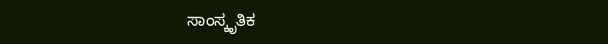ಸಾಂಸ್ಕೃತಿಕ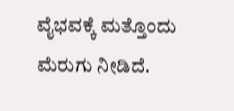ವೈಭವಕ್ಕೆ ಮತ್ತೊಂದು ಮೆರುಗು ನೀಡಿದೆ.